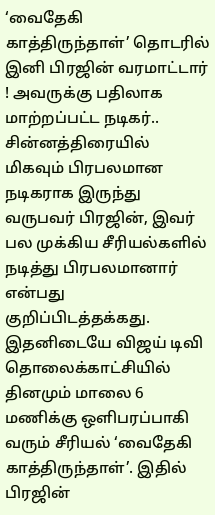‘வைதேகி காத்திருந்தாள்’ தொடரில் இனி பிரஜின் வரமாட்டார் ! அவருக்கு பதிலாக மாற்றப்பட்ட நடிகர்..
சின்னத்திரையில் மிகவும் பிரபலமான நடிகராக இருந்து வருபவர் பிரஜின், இவர் பல முக்கிய சீரியல்களில் நடித்து பிரபலமானார் என்பது குறிப்பிடத்தக்கது.
இதனிடையே விஜய் டிவி தொலைக்காட்சியில் தினமும் மாலை 6 மணிக்கு ஒளிபரப்பாகி வரும் சீரியல் ‘வைதேகி காத்திருந்தாள்’. இதில் பிரஜின்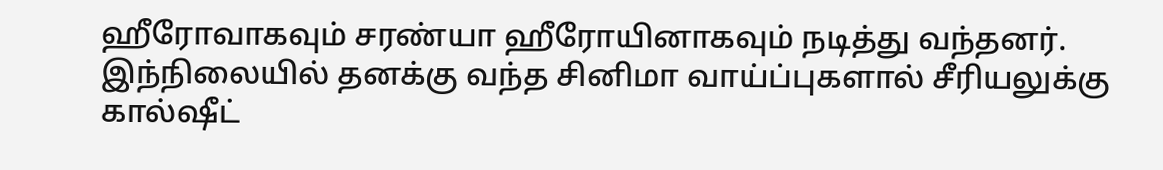ஹீரோவாகவும் சரண்யா ஹீரோயினாகவும் நடித்து வந்தனர்.
இந்நிலையில் தனக்கு வந்த சினிமா வாய்ப்புகளால் சீரியலுக்கு கால்ஷீட்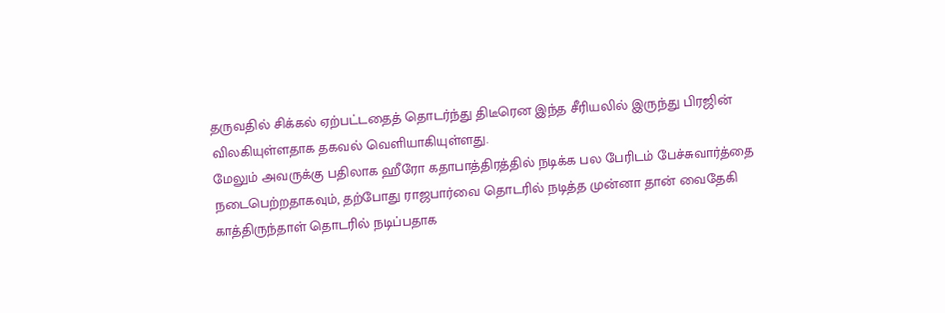தருவதில் சிக்கல் ஏற்பட்டதைத் தொடர்ந்து திடீரென இந்த சீரியலில் இருந்து பிரஜின் விலகியுள்ளதாக தகவல் வெளியாகியுள்ளது.
மேலும் அவருக்கு பதிலாக ஹீரோ கதாபாத்திரத்தில் நடிக்க பல பேரிடம் பேச்சுவார்த்தை நடைபெற்றதாகவும், தற்போது ராஜபார்வை தொடரில் நடித்த முன்னா தான் வைதேகி காத்திருந்தாள் தொடரில் நடிப்பதாக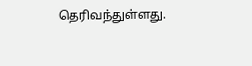தெரிவந்துள்ளது.